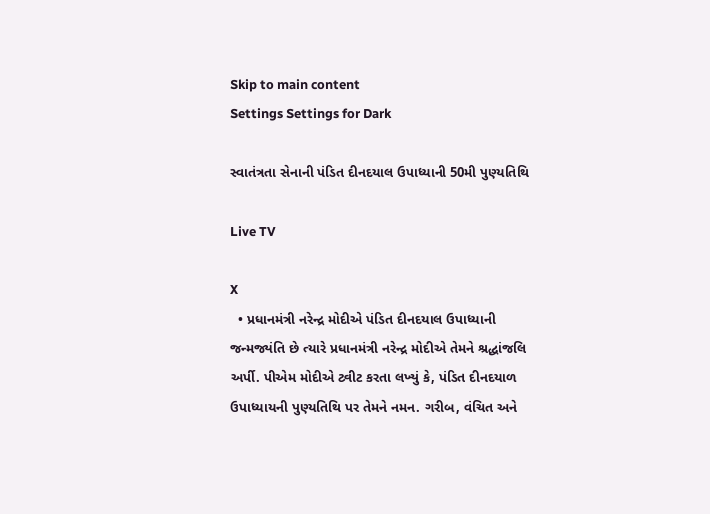Skip to main content
Settings Settings for Dark

સ્વાતંત્રતા સેનાની પંડિત દીનદયાલ ઉપાધ્યાની 50મી પુણ્યતિથિ

Live TV

X
  • પ્રધાનમંત્રી નરેન્દ્ર મોદીએ પંડિત દીનદયાલ ઉપાધ્યાની જન્મજ્યંતિ છે ત્યારે પ્રધાનમંત્રી નરેન્દ્ર મોદીએ તેમને શ્રદ્ધાંજલિ અર્પી. પીએમ મોદીએ ટ્વીટ કરતા લખ્યું કે, પંડિત દીનદયાળ ઉપાધ્યાયની પુણ્યતિથિ પર તેમને નમન. ગરીબ, વંચિત અને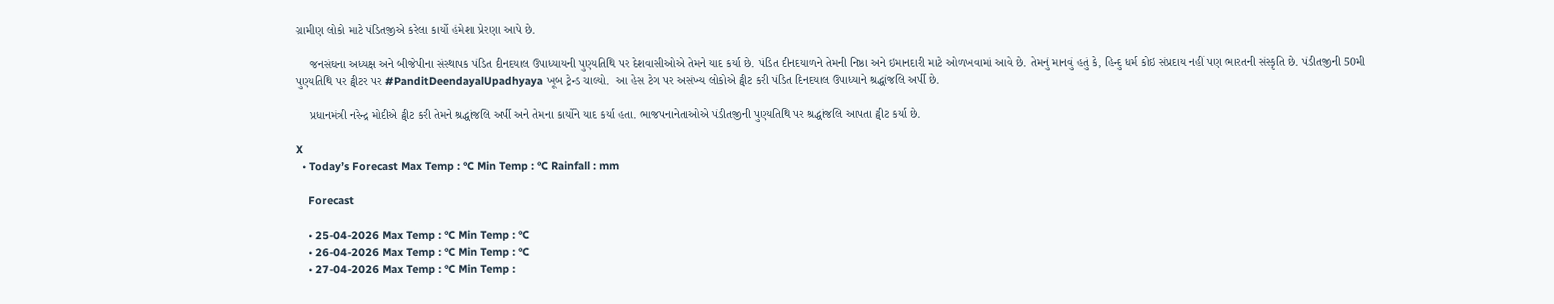ગ્રામીણ લોકો માટે પંડિતજીએ કરેલા કાર્યો હંમેશા પ્રેરણા આપે છે.

    જનસંઘના અધ્યક્ષ અને બીજેપીના સંસ્થાપક પંડિત દીનદયાલ ઉપાધ્યાયની પુણ્યતિથિ પર દેશવાસીઓએ તેમને યાદ કર્યા છે. પંડિત દીનદયાળને તેમની નિષ્ઠા અને ઇમાનદારી માટે ઓળખવામાં આવે છે. તેમનું માનવું હતું કે, હિન્દુ ધર્મ કોઇ સંપ્રદાય નહીં પણ ભારતની સંસ્કૃતિ છે. પંડીતજીની 50મી પુણ્યતિથિ પર ટ્વીટર પર #PanditDeendayalUpadhyaya ખૂબ ટ્રેન્ડ ચાલ્યો.  આ હેસ ટેગ પર અસંખ્ય લોકોએ ટ્વીટ કરી પંડિત દિનદયાલ ઉપાધ્યાને શ્રદ્ધાંજલિ અર્પી છે.

    પ્રધાનમંત્રી નરેન્દ્ર મોદીએ ટ્વીટ કરી તેમને શ્રદ્ધાંજલિ અર્પી અને તેમના કાર્યોને યાદ કર્યા હતા. ભાજપનાનેતાઓએ પંડીતજીની પુણ્યતિથિ પર શ્રદ્ધાંજલિ આપતા ટ્વીટ કર્યા છે.

X
  • Today’s Forecast Max Temp : °C Min Temp : °C Rainfall : mm

    Forecast

    • 25-04-2026 Max Temp : °C Min Temp : °C
    • 26-04-2026 Max Temp : °C Min Temp : °C
    • 27-04-2026 Max Temp : °C Min Temp :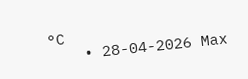°C
    • 28-04-2026 Max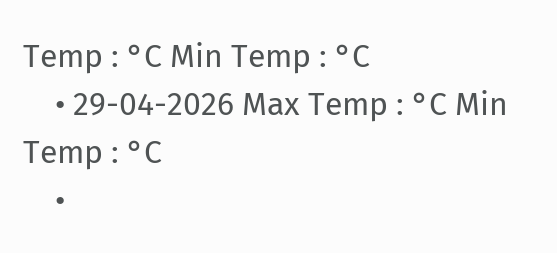Temp : °C Min Temp : °C
    • 29-04-2026 Max Temp : °C Min Temp : °C
    •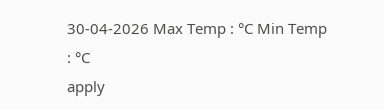30-04-2026 Max Temp : °C Min Temp : °C
apply